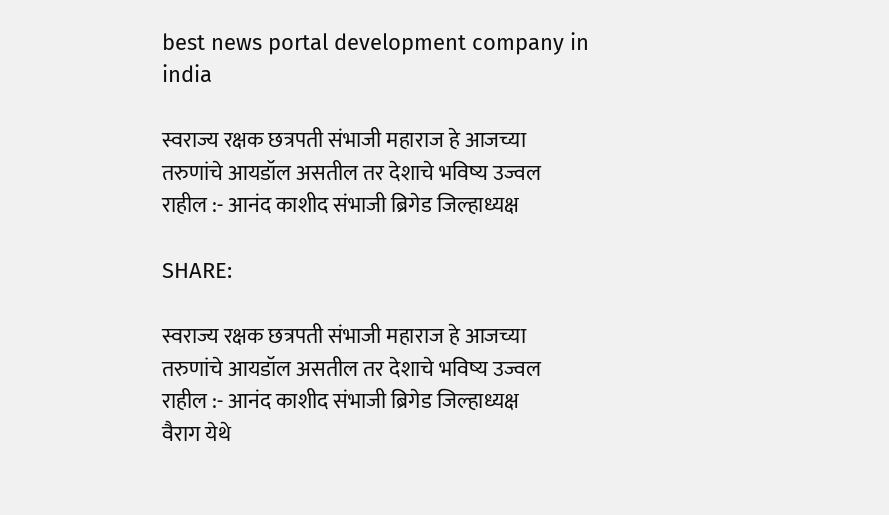best news portal development company in india

स्वराज्य रक्षक छत्रपती संभाजी महाराज हे आजच्या तरुणांचे आयडॉल असतील तर देशाचे भविष्य उज्वल राहील :- आनंद काशीद संभाजी ब्रिगेड जिल्हाध्यक्ष

SHARE:

स्वराज्य रक्षक छत्रपती संभाजी महाराज हे आजच्या तरुणांचे आयडॉल असतील तर देशाचे भविष्य उज्वल राहील :- आनंद काशीद संभाजी ब्रिगेड जिल्हाध्यक्ष
वैराग येथे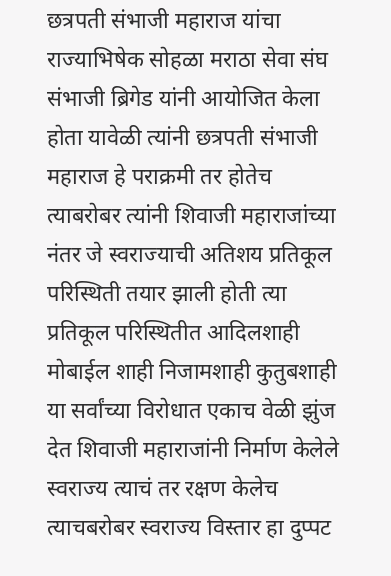छत्रपती संभाजी महाराज यांचा राज्याभिषेक सोहळा मराठा सेवा संघ संभाजी ब्रिगेड यांनी आयोजित केला होता यावेळी त्यांनी छत्रपती संभाजी महाराज हे पराक्रमी तर होतेच त्याबरोबर त्यांनी शिवाजी महाराजांच्या नंतर जे स्वराज्याची अतिशय प्रतिकूल परिस्थिती तयार झाली होती त्या प्रतिकूल परिस्थितीत आदिलशाही मोबाईल शाही निजामशाही कुतुबशाही या सर्वांच्या विरोधात एकाच वेळी झुंज देत शिवाजी महाराजांनी निर्माण केलेले स्वराज्य त्याचं तर रक्षण केलेच त्याचबरोबर स्वराज्य विस्तार हा दुप्पट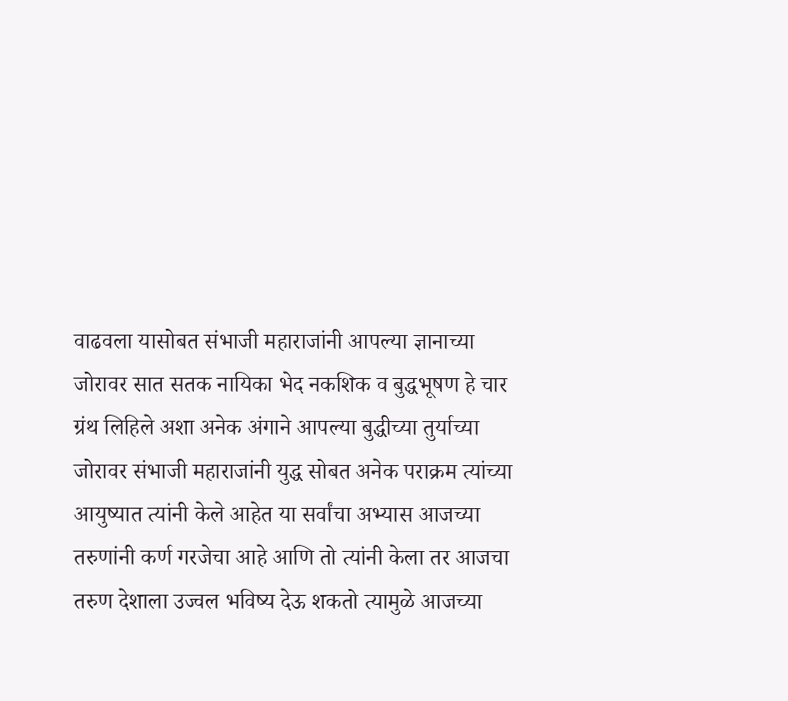वाढवला यासोबत संभाजी महाराजांनी आपल्या ज्ञानाच्या जोरावर सात सतक नायिका भेद नकशिक व बुद्धभूषण हे चार ग्रंथ लिहिले अशा अनेक अंगाने आपल्या बुद्धीच्या तुर्याच्या जोरावर संभाजी महाराजांनी युद्ध सोबत अनेक पराक्रम त्यांच्या आयुष्यात त्यांनी केले आहेत या सर्वांचा अभ्यास आजच्या तरुणांनी कर्ण गरजेचा आहे आणि तो त्यांनी केला तर आजचा तरुण देशाला उज्वल भविष्य देऊ शकतो त्यामुळे आजच्या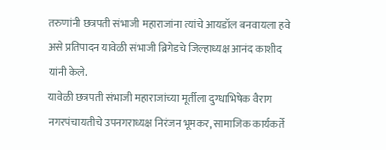तरुणांनी छत्रपती संभाजी महाराजांना त्यांचे आयडॉल बनवायला हवे असे प्रतिपादन यावेळी संभाजी ब्रिगेडचे जिल्हाध्यक्ष आनंद काशीद यांनी केले.
यावेळी छत्रपती संभाजी महाराजांच्या मूर्तीला दुग्धाभिषेक वैराग नगरपंचायतीचे उपनगराध्यक्ष निरंजन भूमकर, सामाजिक कार्यकर्ते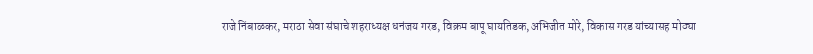राजे निंबाळकर, मराठा सेवा संघाचे शहराध्यक्ष धनंजय गरड, विक्रम बापू घायतिडक,अभिजीत मोरे, विकास गरड यांच्यासह मोठ्या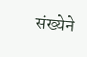संख्येने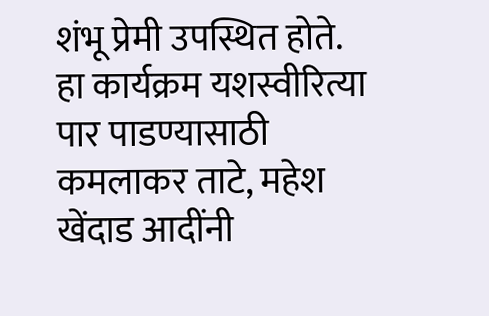शंभू प्रेमी उपस्थित होते.
हा कार्यक्रम यशस्वीरित्या पार पाडण्यासाठी कमलाकर ताटे, महेश खेंदाड आदींनी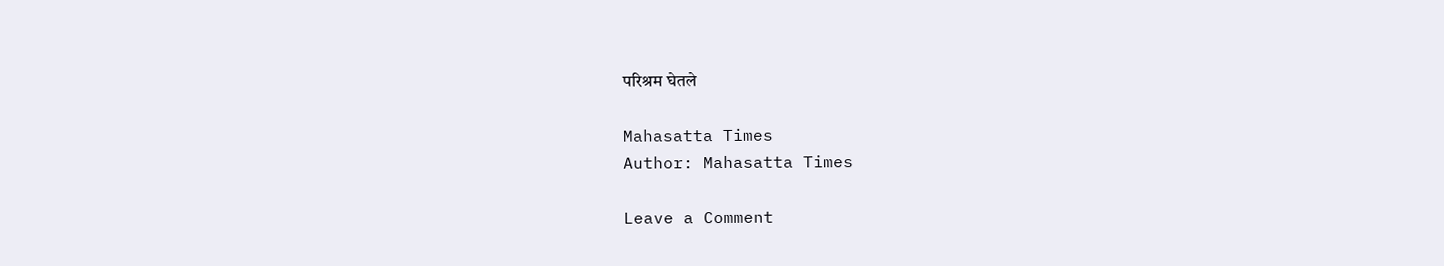परिश्रम घेतले

Mahasatta Times
Author: Mahasatta Times

Leave a Comment